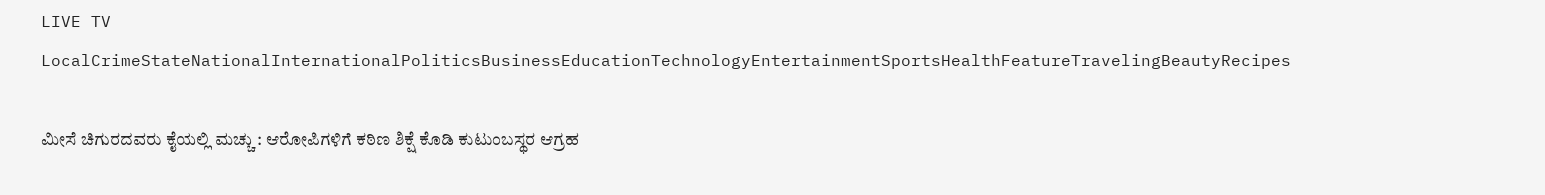LIVE TV LocalCrimeStateNationalInternationalPoliticsBusinessEducationTechnologyEntertainmentSportsHealthFeatureTravelingBeautyRecipes

ಮೀಸೆ ಚಿಗುರದವರು ಕೈಯಲ್ಲಿ ಮಚ್ಚು : ಆರೋಪಿಗಳಿಗೆ ಕಠಿಣ ಶಿಕ್ಷೆ ಕೊಡಿ ಕುಟುಂಬಸ್ಥರ ಆಗ್ರಹ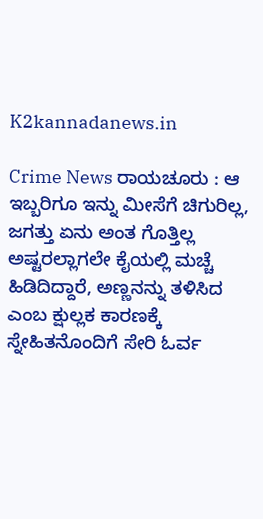K2kannadanews.in

Crime News ರಾಯಚೂರು : ಆ ಇಬ್ಬರಿಗೂ ಇನ್ನು ಮೀಸೆಗೆ ಚಿಗುರಿಲ್ಲ, ಜಗತ್ತು ಏನು ಅಂತ ಗೊತ್ತಿಲ್ಲ ಅಷ್ಟರಲ್ಲಾಗಲೇ ಕೈಯಲ್ಲಿ ಮಚ್ಚೆ ಹಿಡಿದಿದ್ದಾರೆ, ಅಣ್ಣನನ್ನು ತಳಿಸಿದ ಎಂಬ ಕ್ಷುಲ್ಲಕ ಕಾರಣಕ್ಕೆ ಸ್ನೇಹಿತನೊಂದಿಗೆ ಸೇರಿ ಓರ್ವ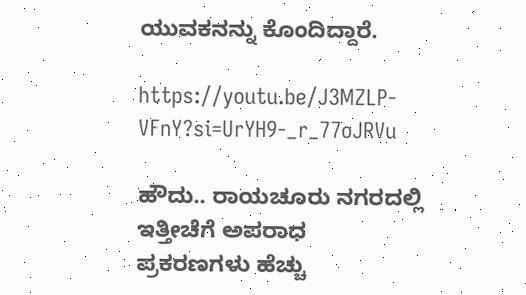ಯುವಕನನ್ನು ಕೊಂದಿದ್ದಾರೆ.

https://youtu.be/J3MZLP-VFnY?si=UrYH9-_r_77oJRVu

ಹೌದು.. ರಾಯಚೂರು ನಗರದಲ್ಲಿ ಇತ್ತೀಚೆಗೆ ಅಪರಾಧ ಪ್ರಕರಣಗಳು ಹೆಚ್ಚು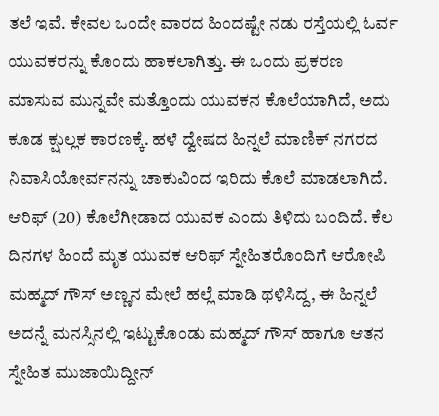ತಲೆ ಇವೆ. ಕೇವಲ ಒಂದೇ ವಾರದ ಹಿಂದಷ್ಟೇ ನಡು ರಸ್ತೆಯಲ್ಲಿ ಓರ್ವ ಯುವಕರನ್ನು ಕೊಂದು ಹಾಕಲಾಗಿತ್ತು. ಈ ಒಂದು ಪ್ರಕರಣ ಮಾಸುವ ಮುನ್ನವೇ ಮತ್ತೊಂದು ಯುವಕನ ಕೊಲೆಯಾಗಿದೆ, ಅದು ಕೂಡ ಕ್ಷುಲ್ಲಕ ಕಾರಣಕ್ಕೆ. ಹಳೆ ದ್ವೇಷದ ಹಿನ್ನಲೆ ಮಾಣಿಕ್ ನಗರದ ನಿವಾಸಿಯೋರ್ವನನ್ನು ಚಾಕುವಿಂದ ಇರಿದು ಕೊಲೆ ಮಾಡಲಾಗಿದೆ. ಆರಿಫ್ (20) ಕೊಲೆಗೀಡಾದ ಯುವಕ ಎಂದು ತಿಳಿದು ಬಂದಿದೆ. ಕೆಲ ದಿನಗಳ ಹಿಂದೆ ಮೃತ ಯುವಕ ಆರಿಫ್ ಸ್ನೇಹಿತರೊಂದಿಗೆ ಆರೋಪಿ ಮಹ್ಮದ್ ಗೌಸ್ ಅಣ್ಣನ ಮೇಲೆ ಹಲ್ಲೆ ಮಾಡಿ ಥಳಿಸಿದ್ದ, ಈ ಹಿನ್ನಲೆ ಅದನ್ನೆ ಮನಸ್ಸಿನಲ್ಲಿ ಇಟ್ಟುಕೊಂಡು ಮಹ್ಮದ್ ಗೌಸ್ ಹಾಗೂ ಆತನ ಸ್ನೇಹಿತ ಮುಜಾಯಿದ್ದೀನ್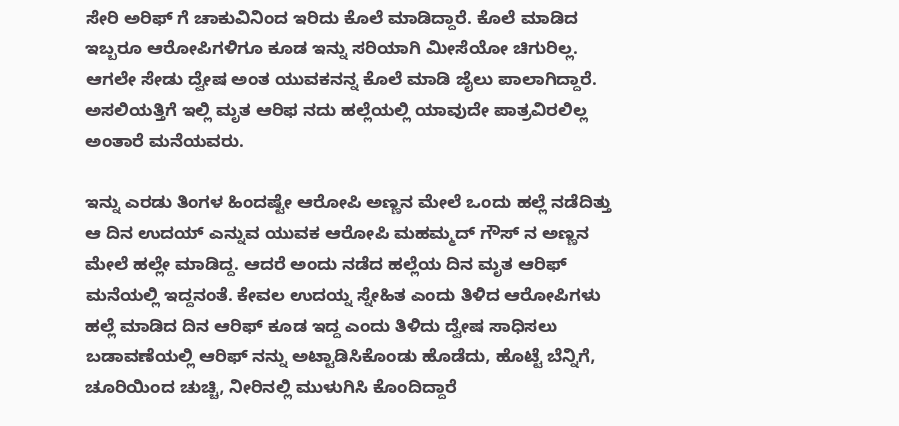ಸೇರಿ ಅರಿಫ್ ಗೆ ಚಾಕುವಿನಿಂದ ಇರಿದು ಕೊಲೆ ಮಾಡಿದ್ದಾರೆ. ಕೊಲೆ ಮಾಡಿದ ಇಬ್ಬರೂ ಆರೋಪಿಗಳಿಗೂ ಕೂಡ ಇನ್ನು ಸರಿಯಾಗಿ ಮೀಸೆಯೋ ಚಿಗುರಿಲ್ಲ. ಆಗಲೇ ಸೇಡು ದ್ವೇಷ ಅಂತ ಯುವಕನನ್ನ ಕೊಲೆ ಮಾಡಿ ಜೈಲು ಪಾಲಾಗಿದ್ದಾರೆ. ಅಸಲಿಯತ್ತಿಗೆ ಇಲ್ಲಿ ಮೃತ ಆರಿಫ ನದು ಹಲ್ಲೆಯಲ್ಲಿ ಯಾವುದೇ ಪಾತ್ರವಿರಲಿಲ್ಲ ಅಂತಾರೆ ಮನೆಯವರು.

ಇನ್ನು ಎರಡು ತಿಂಗಳ ಹಿಂದಷ್ಟೇ ಆರೋಪಿ ಅಣ್ಣನ ಮೇಲೆ ಒಂದು ಹಲ್ಲೆ ನಡೆದಿತ್ತು ಆ ದಿನ ಉದಯ್ ಎನ್ನುವ ಯುವಕ ಆರೋಪಿ ಮಹಮ್ಮದ್ ಗೌಸ್ ನ ಅಣ್ಣನ ಮೇಲೆ ಹಲ್ಲೇ ಮಾಡಿದ್ದ. ಆದರೆ ಅಂದು ನಡೆದ ಹಲ್ಲೆಯ ದಿನ ಮೃತ ಆರಿಫ್ ಮನೆಯಲ್ಲಿ ಇದ್ದನಂತೆ. ಕೇವಲ ಉದಯ್ನ ಸ್ನೇಹಿತ ಎಂದು ತಿಳಿದ ಆರೋಪಿಗಳು ಹಲ್ಲೆ ಮಾಡಿದ ದಿನ ಆರಿಫ್ ಕೂಡ ಇದ್ದ ಎಂದು ತಿಳಿದು ದ್ವೇಷ ಸಾಧಿಸಲು ಬಡಾವಣೆಯಲ್ಲಿ ಆರಿಫ್ ನನ್ನು ಅಟ್ಟಾಡಿಸಿಕೊಂಡು ಹೊಡೆದು, ಹೊಟ್ಟೆ ಬೆನ್ನಿಗೆ, ಚೂರಿಯಿಂದ ಚುಚ್ಚಿ, ನೀರಿನಲ್ಲಿ ಮುಳುಗಿಸಿ ಕೊಂದಿದ್ದಾರೆ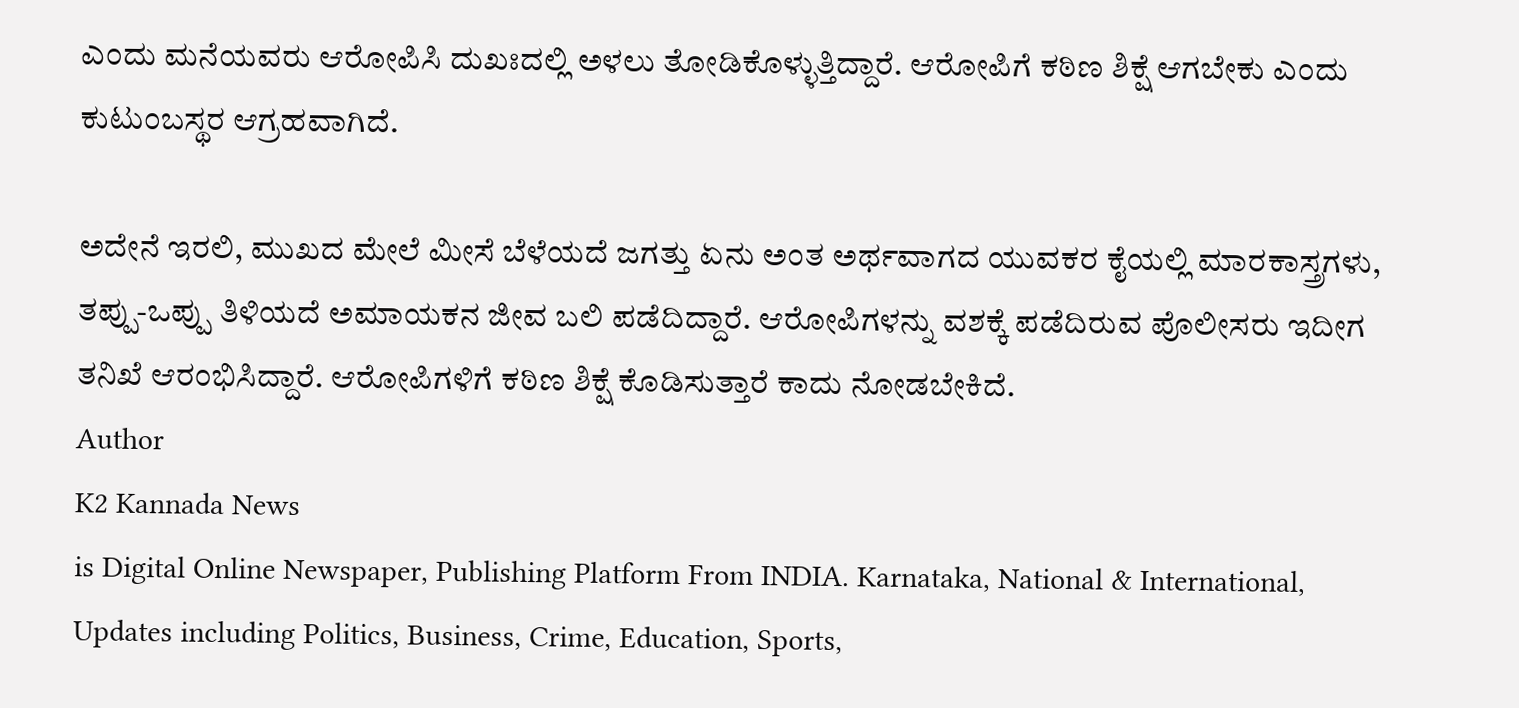ಎಂದು ಮನೆಯವರು ಆರೋಪಿಸಿ ದುಖಃದಲ್ಲಿ ಅಳಲು ತೋಡಿಕೊಳ್ಳುತ್ತಿದ್ದಾರೆ. ಆರೋಪಿಗೆ ಕಠಿಣ ಶಿಕ್ಷೆ ಆಗಬೇಕು ಎಂದು ಕುಟುಂಬಸ್ಥರ ಆಗ್ರಹವಾಗಿದೆ.

ಅದೇನೆ ಇರಲಿ, ಮುಖದ ಮೇಲೆ ಮೀಸೆ ಬೆಳೆಯದೆ ಜಗತ್ತು ಏನು ಅಂತ ಅರ್ಥವಾಗದ ಯುವಕರ ಕೈಯಲ್ಲಿ ಮಾರಕಾಸ್ತ್ರಗಳು, ತಪ್ಪು-ಒಪ್ಪು ತಿಳಿಯದೆ ಅಮಾಯಕನ ಜೀವ ಬಲಿ ಪಡೆದಿದ್ದಾರೆ. ಆರೋಪಿಗಳನ್ನು ವಶಕ್ಕೆ ಪಡೆದಿರುವ ಪೊಲೀಸರು ಇದೀಗ ತನಿಖೆ ಆರಂಭಿಸಿದ್ದಾರೆ. ಆರೋಪಿಗಳಿಗೆ ಕಠಿಣ ಶಿಕ್ಷೆ ಕೊಡಿಸುತ್ತಾರೆ ಕಾದು ನೋಡಬೇಕಿದೆ.
Author
K2 Kannada News
is Digital Online Newspaper, Publishing Platform From INDIA. Karnataka, National & International, Updates including Politics, Business, Crime, Education, Sports,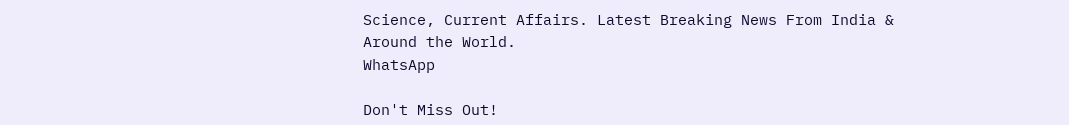Science, Current Affairs. Latest Breaking News From India & Around the World.
WhatsApp

Don't Miss Out!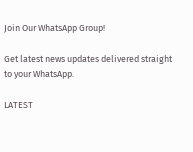Join Our WhatsApp Group!

Get latest news updates delivered straight to your WhatsApp.

LATEST